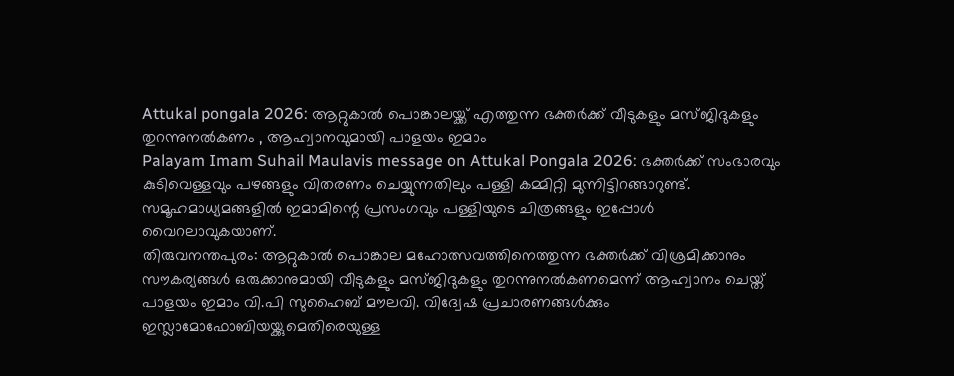Attukal pongala 2026: ആറ്റുകാൽ പൊങ്കാലയ്ക്ക് എത്തുന്ന ഭക്തർക്ക് വീടുകളും മസ്ജിദുകളും തുറന്നുനൽകണം , ആഹ്വാനവുമായി പാളയം ഇമാം
Palayam Imam Suhail Maulavis message on Attukal Pongala 2026: ഭക്തർക്ക് സംഭാരവും കുടിവെള്ളവും പഴങ്ങളും വിതരണം ചെയ്യുന്നതിലും പള്ളി കമ്മിറ്റി മുന്നിട്ടിറങ്ങാറുണ്ട്. സമൂഹമാധ്യമങ്ങളിൽ ഇമാമിന്റെ പ്രസംഗവും പള്ളിയുടെ ചിത്രങ്ങളും ഇപ്പോൾ വൈറലാവുകയാണ്.
തിരുവനന്തപുരം: ആറ്റുകാൽ പൊങ്കാല മഹോത്സവത്തിനെത്തുന്ന ഭക്തർക്ക് വിശ്രമിക്കാനും സൗകര്യങ്ങൾ ഒരുക്കാനുമായി വീടുകളും മസ്ജിദുകളും തുറന്നുനൽകണമെന്ന് ആഹ്വാനം ചെയ്ത് പാളയം ഇമാം വി.പി സുഹൈബ് മൗലവി. വിദ്വേഷ പ്രചാരണങ്ങൾക്കും ഇസ്ലാമോഫോബിയയ്ക്കുമെതിരെയുള്ള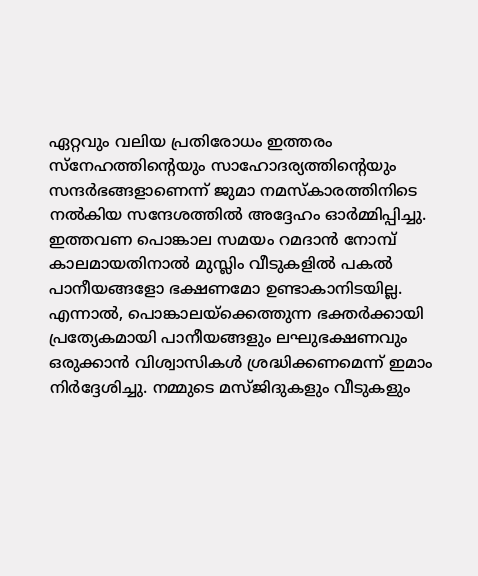ഏറ്റവും വലിയ പ്രതിരോധം ഇത്തരം സ്നേഹത്തിന്റെയും സാഹോദര്യത്തിന്റെയും സന്ദർഭങ്ങളാണെന്ന് ജുമാ നമസ്കാരത്തിനിടെ നൽകിയ സന്ദേശത്തിൽ അദ്ദേഹം ഓർമ്മിപ്പിച്ചു.
ഇത്തവണ പൊങ്കാല സമയം റമദാൻ നോമ്പ് കാലമായതിനാൽ മുസ്ലിം വീടുകളിൽ പകൽ പാനീയങ്ങളോ ഭക്ഷണമോ ഉണ്ടാകാനിടയില്ല. എന്നാൽ, പൊങ്കാലയ്ക്കെത്തുന്ന ഭക്തർക്കായി പ്രത്യേകമായി പാനീയങ്ങളും ലഘുഭക്ഷണവും ഒരുക്കാൻ വിശ്വാസികൾ ശ്രദ്ധിക്കണമെന്ന് ഇമാം നിർദ്ദേശിച്ചു. നമ്മുടെ മസ്ജിദുകളും വീടുകളും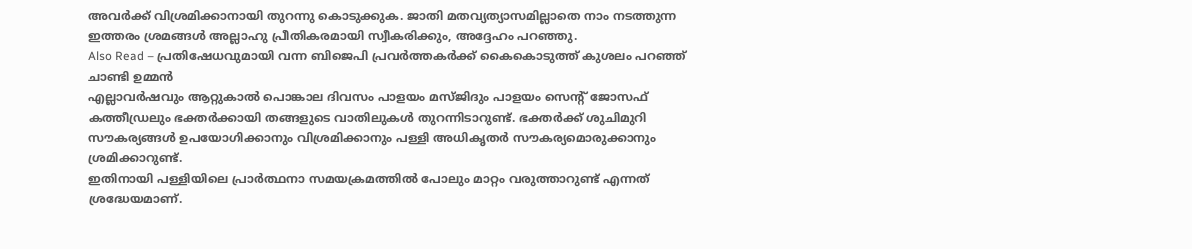അവർക്ക് വിശ്രമിക്കാനായി തുറന്നു കൊടുക്കുക. ജാതി മതവ്യത്യാസമില്ലാതെ നാം നടത്തുന്ന ഇത്തരം ശ്രമങ്ങൾ അല്ലാഹു പ്രീതികരമായി സ്വീകരിക്കും, അദ്ദേഹം പറഞ്ഞു.
Also Read – പ്രതിഷേധവുമായി വന്ന ബിജെപി പ്രവർത്തകർക്ക് കൈകൊടുത്ത് കുശലം പറഞ്ഞ് ചാണ്ടി ഉമ്മൻ
എല്ലാവർഷവും ആറ്റുകാൽ പൊങ്കാല ദിവസം പാളയം മസ്ജിദും പാളയം സെന്റ് ജോസഫ് കത്തീഡ്രലും ഭക്തർക്കായി തങ്ങളുടെ വാതിലുകൾ തുറന്നിടാറുണ്ട്. ഭക്തർക്ക് ശുചിമുറി സൗകര്യങ്ങൾ ഉപയോഗിക്കാനും വിശ്രമിക്കാനും പള്ളി അധികൃതർ സൗകര്യമൊരുക്കാനും ശ്രമിക്കാറുണ്ട്.
ഇതിനായി പള്ളിയിലെ പ്രാർത്ഥനാ സമയക്രമത്തിൽ പോലും മാറ്റം വരുത്താറുണ്ട് എന്നത് ശ്രദ്ധേയമാണ്.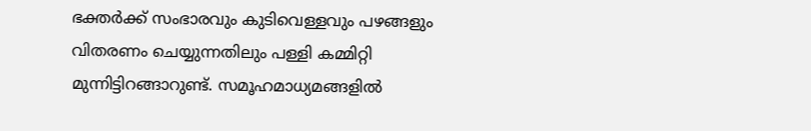ഭക്തർക്ക് സംഭാരവും കുടിവെള്ളവും പഴങ്ങളും വിതരണം ചെയ്യുന്നതിലും പള്ളി കമ്മിറ്റി മുന്നിട്ടിറങ്ങാറുണ്ട്. സമൂഹമാധ്യമങ്ങളിൽ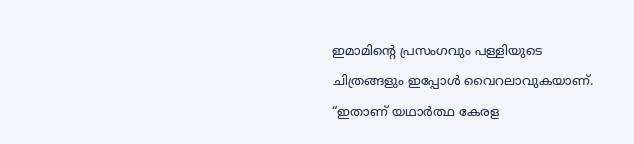ഇമാമിന്റെ പ്രസംഗവും പള്ളിയുടെ ചിത്രങ്ങളും ഇപ്പോൾ വൈറലാവുകയാണ്. “ഇതാണ് യഥാർത്ഥ കേരള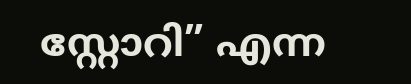സ്റ്റോറി” എന്ന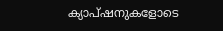ക്യാപ്ഷനുകളോടെ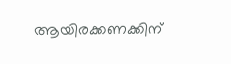ആയിരക്കണക്കിന്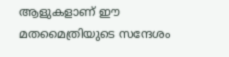ആളുകളാണ് ഈ മതമൈത്രിയുടെ സന്ദേശം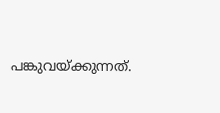പങ്കുവയ്ക്കുന്നത്.